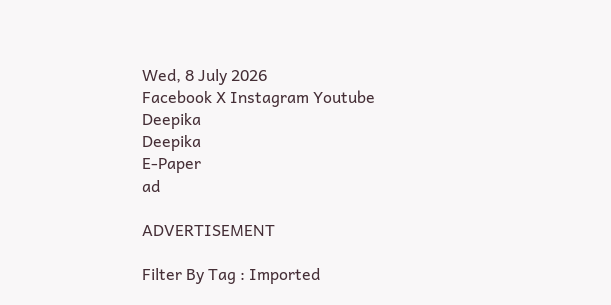Wed, 8 July 2026
Facebook X Instagram Youtube
Deepika
Deepika
E-Paper
ad

ADVERTISEMENT

Filter By Tag : Imported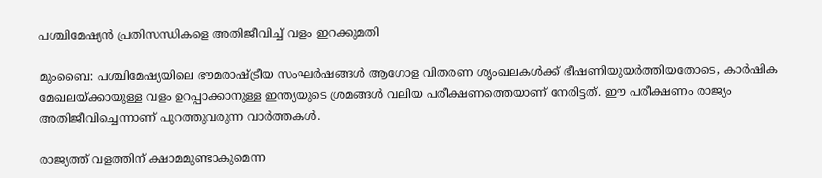പശ്ചിമേഷ്യൻ പ്രതിസന്ധികളെ അതിജീവിച്ച് വളം ഇറക്കുമതി

മുംബൈ: പശ്ചിമേഷ്യയിലെ ഭൗമരാഷ്ട്രീയ സംഘർഷങ്ങൾ ആഗോള വിതരണ ശൃംഖലകൾക്ക് ഭീഷണിയുയർത്തിയതോടെ, കാർഷിക മേഖലയ്ക്കായുള്ള വളം ഉറപ്പാക്കാനുള്ള ഇന്ത്യയുടെ ശ്രമങ്ങൾ വലിയ പരീക്ഷണത്തെയാണ് നേരിട്ടത്. ഈ പരീക്ഷണം രാജ്യം അതിജീവിച്ചെന്നാണ് പുറത്തുവരുന്ന വാർത്തകൾ.

രാജ്യത്ത് വളത്തിന് ക്ഷാമമുണ്ടാകുമെന്ന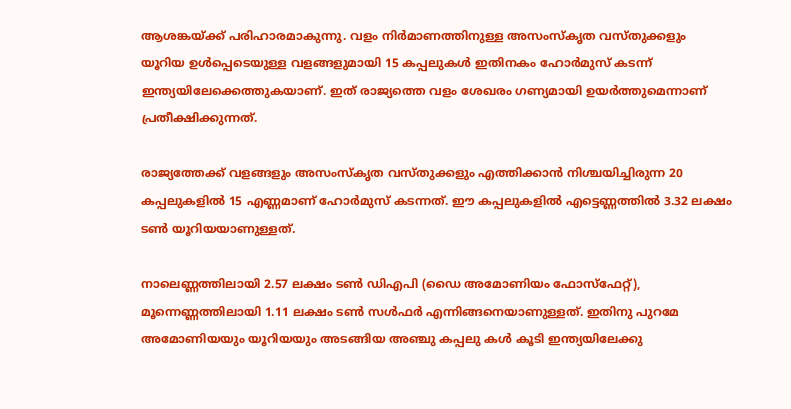ആശങ്കയ്ക്ക് പരിഹാരമാകുന്നു. വളം നിർമാണത്തിനുള്ള അസംസ്കൃത വസ്തുക്കളും യൂറിയ ഉൾപ്പെടെയുള്ള വളങ്ങളുമായി 15 കപ്പലുകൾ ഇതിനകം ഹോർമുസ് കടന്ന് ഇന്ത്യയിലേക്കെത്തുകയാണ്. ഇത് രാജ്യത്തെ വളം ശേഖരം ഗണ്യമായി ഉയർത്തുമെന്നാണ് പ്രതീക്ഷിക്കുന്നത്.

രാജ്യത്തേക്ക് വളങ്ങളും അസംസ്കൃത വസ്തുക്കളും എത്തിക്കാൻ നിശ്ചയിച്ചിരുന്ന 20 കപ്പലുകളിൽ 15 എണ്ണമാണ് ഹോർമുസ് കടന്നത്. ഈ കപ്പലുകളിൽ എട്ടെണ്ണത്തിൽ 3.32 ലക്ഷം ടണ്‍ യൂറിയയാണുള്ളത്.

നാലെണ്ണത്തിലായി 2.57 ലക്ഷം ടണ്‍ ഡിഎപി (ഡൈ അമോണിയം ഫോസ്ഫേറ്റ്), മൂന്നെണ്ണത്തിലായി 1.11 ലക്ഷം ടണ്‍ സൾഫർ എന്നിങ്ങനെയാണുള്ളത്. ഇതിനു പുറമേ അമോണിയയും യൂറിയയും അടങ്ങിയ അഞ്ചു കപ്പലു കൾ കൂടി ഇന്ത്യയിലേക്കു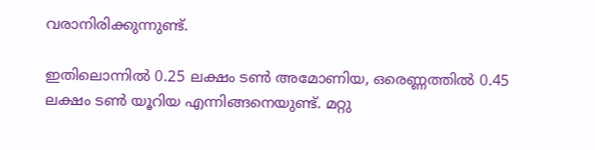വരാനിരിക്കുന്നുണ്ട്.

ഇതിലൊന്നിൽ 0.25 ലക്ഷം ടണ്‍ അമോണിയ, ഒരെണ്ണത്തിൽ 0.45 ലക്ഷം ടണ്‍ യൂറിയ എന്നിങ്ങനെയുണ്ട്. മറ്റു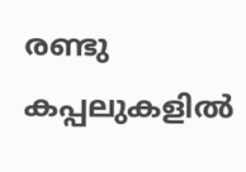രണ്ടു കപ്പലുകളിൽ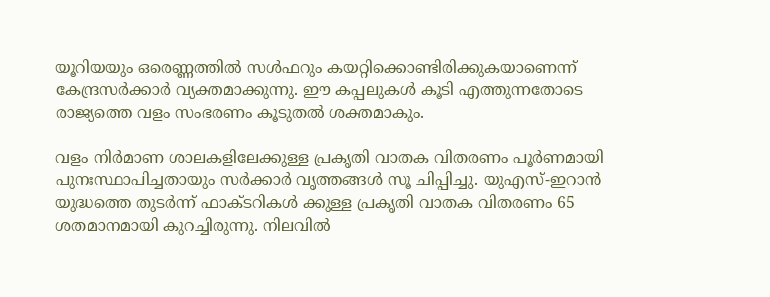യൂറിയയും ഒരെണ്ണത്തിൽ സൾഫറും കയറ്റിക്കൊണ്ടിരിക്കുകയാണെന്ന് കേന്ദ്രസർക്കാർ വ്യക്തമാക്കുന്നു. ഈ കപ്പലുകൾ കൂടി എത്തുന്നതോടെ രാജ്യത്തെ വളം സംഭരണം കൂടുതൽ ശക്തമാകും.

വളം നിർമാണ ശാലകളിലേക്കുള്ള പ്രകൃതി വാതക വിതരണം പൂർണമായി പുനഃസ്ഥാപിച്ചതായും സർക്കാർ വൃത്തങ്ങൾ സൂ ചിപ്പിച്ചു. യുഎസ്-ഇറാൻ യുദ്ധത്തെ തുടർന്ന് ഫാക്ടറികൾ ക്കുള്ള പ്രകൃതി വാതക വിതരണം 65 ശതമാനമായി കുറച്ചിരുന്നു. നിലവിൽ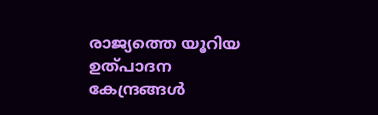രാജ്യത്തെ യൂറിയ ഉത്പാദന കേന്ദ്രങ്ങൾ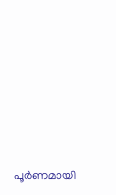പൂർണമായി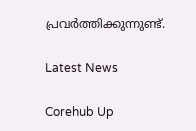പ്രവർത്തിക്കുന്നുണ്ട്.

Latest News

Corehub Up